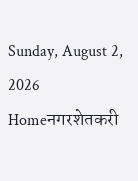Sunday, August 2, 2026
Homeनगरशेतकरी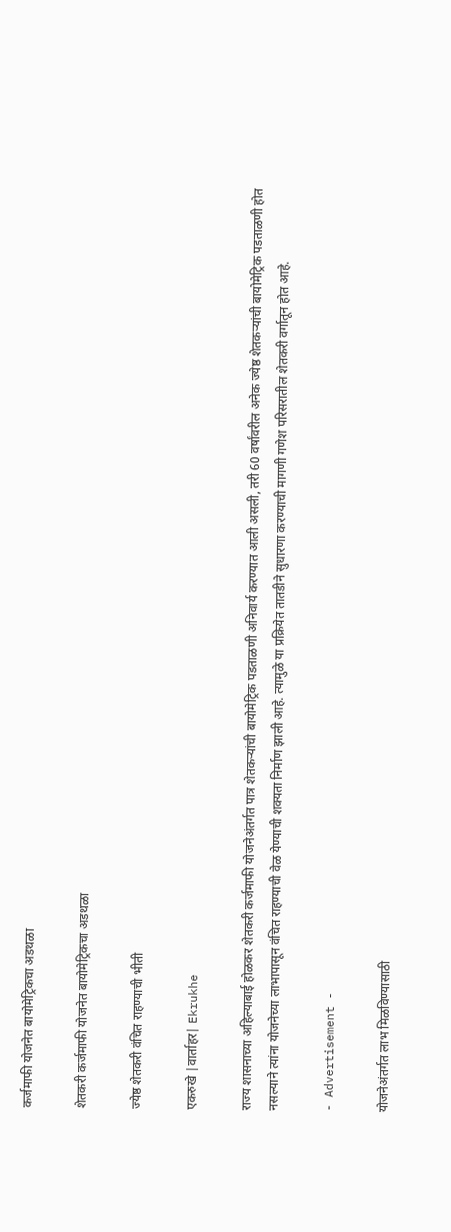कर्जमाफी योजनेत बायोमेट्रिकचा अडथळा

शेतकरी कर्जमाफी योजनेत बायोमेट्रिकचा अडथळा

ज्येष्ठ शेतकरी वंचित राहण्याची भीती

एकरुखे |वार्ताहर| Ekrukhe

राज्य शासनाच्या अहिल्याबाई होळकर शेतकरी कर्जमाफी योजनेअंतर्गत पात्र शेतकर्‍यांची बायोमेट्रिक पडताळणी अनिवार्य करण्यात आली असली, तरी 60 वर्षांवरील अनेक ज्येष्ठ शेतकर्‍यांची बायोमेट्रिक पडताळणी होत नसल्याने त्यांना योजनेच्या लाभापासून वंचित राहण्याची वेळ येण्याची शक्यता निर्माण झाली आहे. त्यामुळे या प्रक्रियेत तातडीने सुधारणा करण्याची मागणी गणेश परिसरातील शेतकरी वर्गातून होत आहे.

- Advertisement -

योजनेअंतर्गत लाभ मिळविण्यासाठी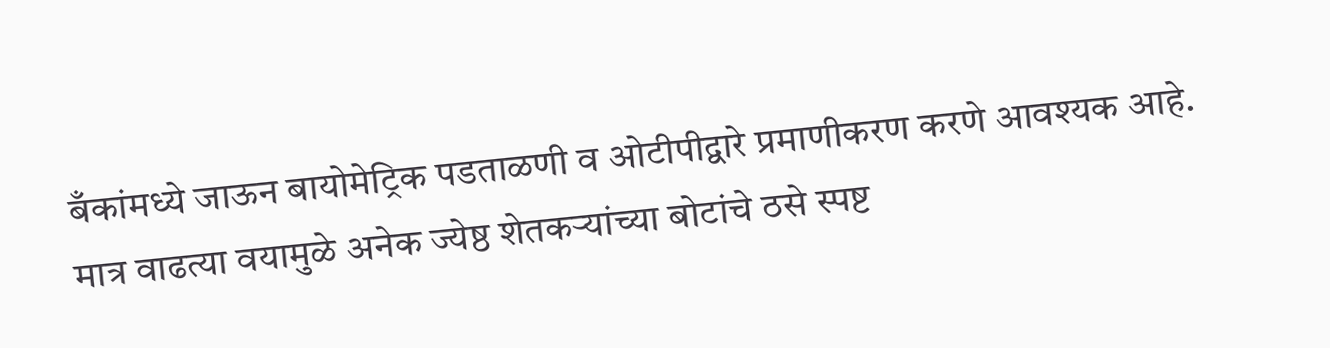बँकांमध्ये जाऊन बायोमेट्रिक पडताळणी व ओटीपीद्वारे प्रमाणीकरण करणे आवश्यक आहे. मात्र वाढत्या वयामुळे अनेक ज्येष्ठ शेतकर्‍यांच्या बोटांचे ठसे स्पष्ट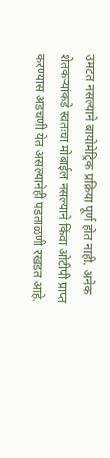उमटत नसल्याने बायोमेट्रिक प्रक्रिया पूर्ण होत नाही. अनेक शेतकर्‍यांकडे स्वतःचा मोबाईल नसल्याने किंवा ओटीपी प्राप्त करण्यास अडचणी येत असल्यानेही पडताळणी रखडत आहे.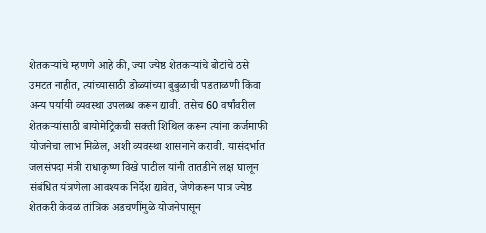शेतकर्‍यांचे म्हणणे आहे की, ज्या ज्येष्ठ शेतकर्‍यांचे बोटांचे ठसे उमटत नाहीत, त्यांच्यासाठी डोळ्यांच्या बुबुळाची पडताळणी किंवा अन्य पर्यायी व्यवस्था उपलब्ध करून द्यावी. तसेच 60 वर्षांवरील शेतकर्‍यांसाठी बायोमेट्रिकची सक्ती शिथिल करून त्यांना कर्जमाफी योजनेचा लाभ मिळेल, अशी व्यवस्था शासनाने करावी. यासंदर्भात जलसंपदा मंत्री राधाकृष्ण विखे पाटील यांनी तातडीने लक्ष घालून संबंधित यंत्रणेला आवश्यक निर्देश द्यावेत, जेणेकरून पात्र ज्येष्ठ शेतकरी केवळ तांत्रिक अडचणींमुळे योजनेपासून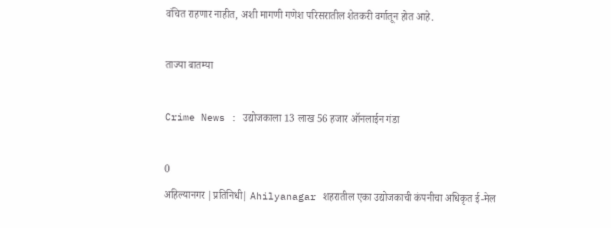वंचित राहणार नाहीत, अशी मागणी गणेश परिसरातील शेतकरी वर्गातून होत आहे.

ताज्या बातम्या

Crime News : उद्योजकाला 13 लाख 56 हजार ऑनलाईन गंडा

0
अहिल्यानगर |प्रतिनिधी| Ahilyanagar शहरातील एका उद्योजकाची कंपनीचा अधिकृत ई-मेल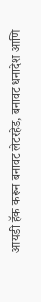आयडी हॅक करून बनावट लेटरहेड, बनावट धनादेश आणि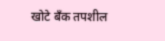खोटे बँक तपशील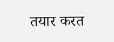तयार करत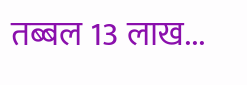तब्बल 13 लाख...